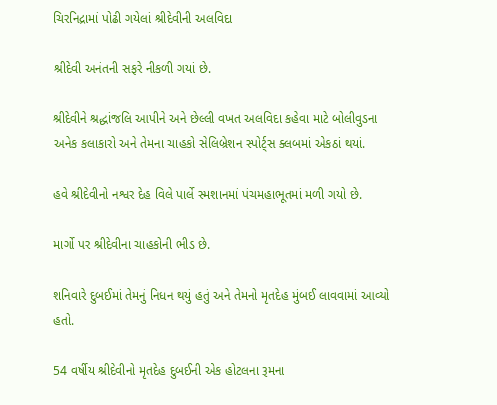ચિરનિદ્રામાં પોઢી ગયેલાં શ્રીદેવીની અલવિદા

શ્રીદેવી અનંતની સફરે નીકળી ગયાં છે.

શ્રીદેવીને શ્રદ્ધાંજલિ આપીને અને છેલ્લી વખત અલવિદા કહેવા માટે બોલીવુડના અનેક કલાકારો અને તેમના ચાહકો સેલિબ્રેશન સ્પોર્ટ્સ ક્લબમાં એકઠાં થયાં.

હવે શ્રીદેવીનો નશ્વર દેહ વિલે પાર્લે સ્મશાનમાં પંચમહાભૂતમાં મળી ગયો છે.

માર્ગો પર શ્રીદેવીના ચાહકોની ભીડ છે.

શનિવારે દુબઈમાં તેમનું નિધન થયું હતું અને તેમનો મૃતદેહ મુંબઈ લાવવામાં આવ્યો હતો.

54 વર્ષીય શ્રીદેવીનો મૃતદેહ દુબઈની એક હોટલના રૂમના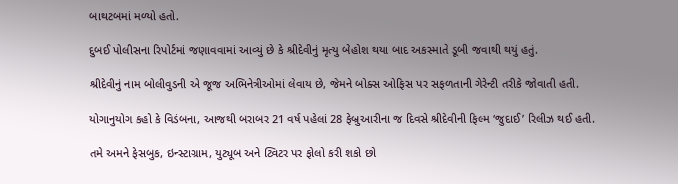બાથટબમાં મળ્યો હતો.

દુબઈ પોલીસના રિપોર્ટમાં જણાવવામાં આવ્યું છે કે શ્રીદેવીનું મૃત્યુ બેહોશ થયા બાદ અકસ્માતે ડૂબી જવાથી થયું હતું.

શ્રીદેવીનું નામ બોલીવુડની એ જૂજ અભિનેત્રીઓમાં લેવાય છે, જેમને બોક્સ ઓફિસ પર સફળતાની ગેરેન્ટી તરીકે જોવાતી હતી.

યોગાનુયોગ કહો કે વિડંબના, આજથી બરાબર 21 વર્ષ પહેલાં 28 ફેબ્રુઆરીના જ દિવસે શ્રીદેવીની ફિલ્મ ‘જુદાઈ’ રિલીઝ થઈ હતી.

તમે અમને ફેસબુક, ઇન્સ્ટાગ્રામ, યુટ્યૂબ અને ટ્વિટર પર ફોલો કરી શકો છો